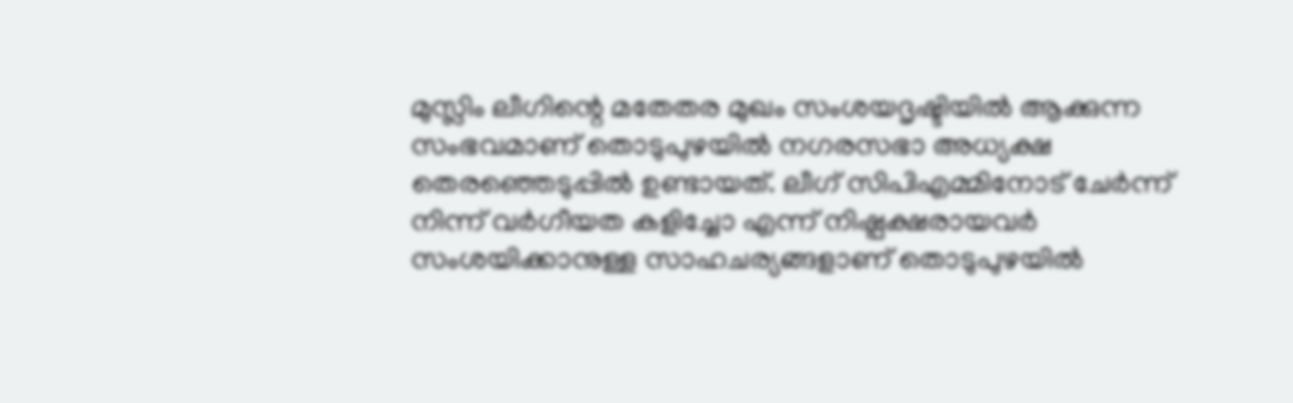മുസ്ലിം ലീഗിന്റെ മതേതര മുഖം സംശയദൃഷ്ടിയിൽ ആക്കുന്ന സംഭവമാണ് തൊടുപുഴയിൽ നഗരസഭാ അധ്യക്ഷ തെരഞ്ഞെടുപ്പിൽ ഉണ്ടായത്. ലീഗ് സിപിഎമ്മിനോട് ചേർന്ന് നിന്ന് വർഗീയത കളിച്ചോ എന്ന് നിഷ്പക്ഷരായവർ സംശയിക്കാനുള്ള സാഹചര്യങ്ങളാണ് തൊടുപുഴയിൽ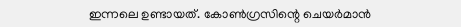ഇന്നലെ ഉണ്ടായത്. കോൺഗ്രസിന്റെ ചെയർമാൻ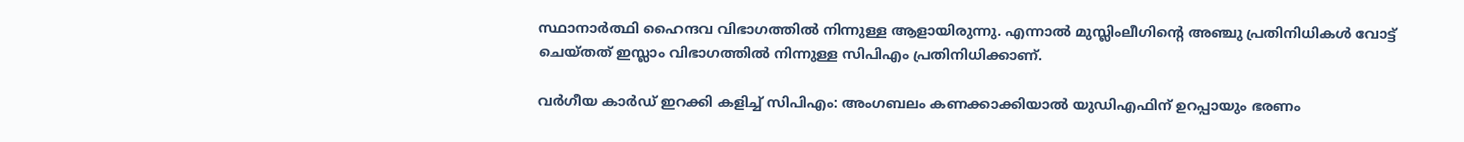സ്ഥാനാർത്ഥി ഹൈന്ദവ വിഭാഗത്തിൽ നിന്നുള്ള ആളായിരുന്നു. എന്നാൽ മുസ്ലിംലീഗിന്റെ അഞ്ചു പ്രതിനിധികൾ വോട്ട് ചെയ്തത് ഇസ്ലാം വിഭാഗത്തിൽ നിന്നുള്ള സിപിഎം പ്രതിനിധിക്കാണ്.

വർഗീയ കാർഡ് ഇറക്കി കളിച്ച് സിപിഎം: അംഗബലം കണക്കാക്കിയാൽ യുഡിഎഫിന് ഉറപ്പായും ഭരണം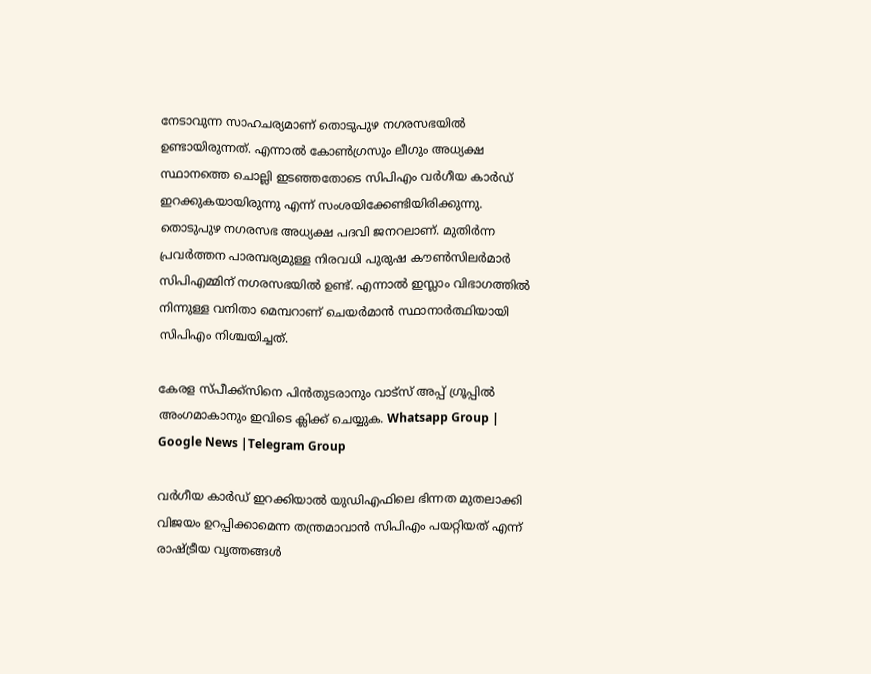നേടാവുന്ന സാഹചര്യമാണ് തൊടുപുഴ നഗരസഭയിൽ ഉണ്ടായിരുന്നത്. എന്നാൽ കോൺഗ്രസും ലീഗും അധ്യക്ഷ സ്ഥാനത്തെ ചൊല്ലി ഇടഞ്ഞതോടെ സിപിഎം വർഗീയ കാർഡ് ഇറക്കുകയായിരുന്നു എന്ന് സംശയിക്കേണ്ടിയിരിക്കുന്നു. തൊടുപുഴ നഗരസഭ അധ്യക്ഷ പദവി ജനറലാണ്. മുതിർന്ന പ്രവർത്തന പാരമ്പര്യമുള്ള നിരവധി പുരുഷ കൗൺസിലർമാർ സിപിഎമ്മിന് നഗരസഭയിൽ ഉണ്ട്. എന്നാൽ ഇസ്ലാം വിഭാഗത്തിൽ നിന്നുള്ള വനിതാ മെമ്പറാണ് ചെയർമാൻ സ്ഥാനാർത്ഥിയായി സിപിഎം നിശ്ചയിച്ചത്.

കേരള സ്പീക്ക്സിനെ പിൻതുടരാനും വാട്സ് അപ്പ് ഗ്രൂപ്പിൽ അംഗമാകാനും ഇവിടെ ക്ലിക്ക് ചെയ്യുക. Whatsapp Group | Google News |Telegram Group

വർഗീയ കാർഡ് ഇറക്കിയാൽ യുഡിഎഫിലെ ഭിന്നത മുതലാക്കി വിജയം ഉറപ്പിക്കാമെന്ന തന്ത്രമാവാൻ സിപിഎം പയറ്റിയത് എന്ന് രാഷ്ട്രീയ വൃത്തങ്ങൾ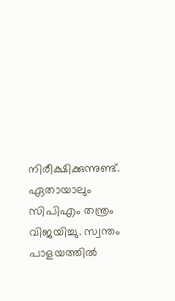നിരീക്ഷിക്കുന്നുണ്ട്. ഏതായാലും സിപിഎം തന്ത്രം വിജയിച്ചു. സ്വന്തം പാളയത്തിൽ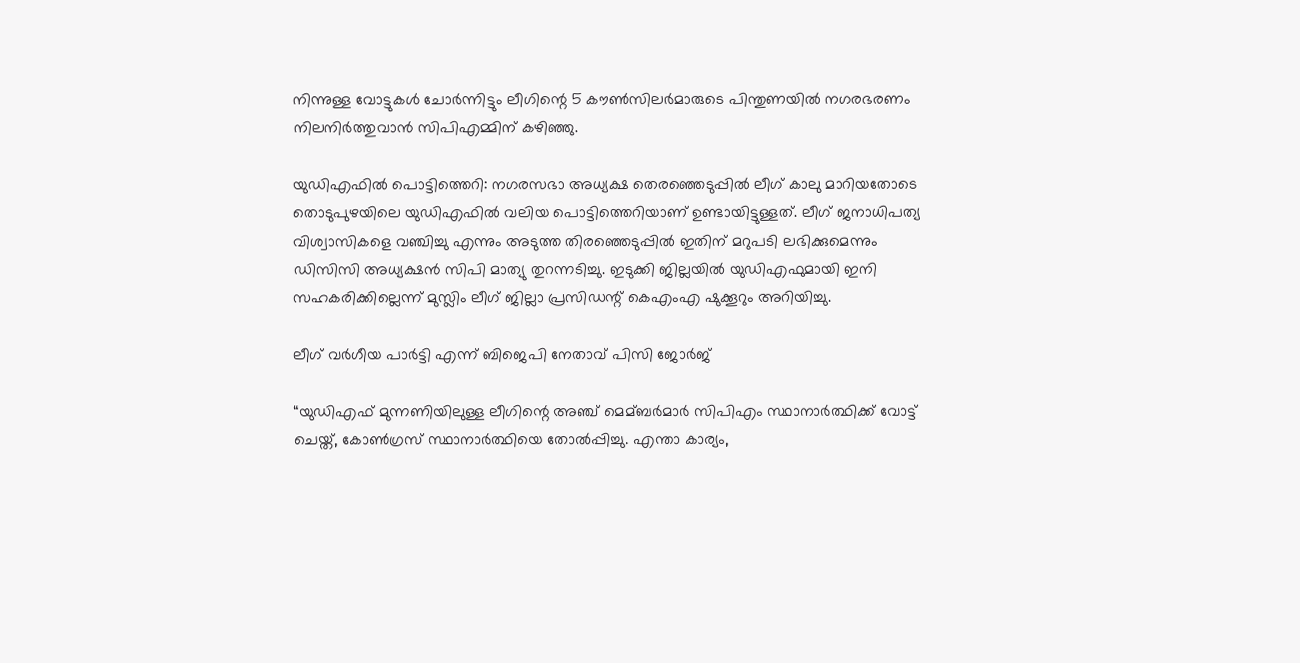നിന്നുള്ള വോട്ടുകൾ ചോർന്നിട്ടും ലീഗിന്റെ 5 കൗൺസിലർമാരുടെ പിന്തുണയിൽ നഗരഭരണം നിലനിർത്തുവാൻ സിപിഎമ്മിന് കഴിഞ്ഞു.

യുഡിഎഫിൽ പൊട്ടിത്തെറി: നഗരസഭാ അധ്യക്ഷ തെരഞ്ഞെടുപ്പിൽ ലീഗ് കാലു മാറിയതോടെ തൊടുപുഴയിലെ യുഡിഎഫിൽ വലിയ പൊട്ടിത്തെറിയാണ് ഉണ്ടായിട്ടുള്ളത്. ലീഗ് ജനാധിപത്യ വിശ്വാസികളെ വഞ്ചിച്ചു എന്നും അടുത്ത തിരഞ്ഞെടുപ്പിൽ ഇതിന് മറുപടി ലഭിക്കുമെന്നും ഡിസിസി അധ്യക്ഷൻ സിപി മാത്യു തുറന്നടിച്ചു. ഇടുക്കി ജില്ലയില്‍ യുഡിഎഫുമായി ഇനി സഹകരിക്കില്ലെന്ന് മുസ്ലിം ലീഗ് ജില്ലാ പ്രസിഡന്റ് കെഎംഎ ഷുക്കൂറും അറിയിച്ചു.

ലീഗ് വർഗീയ പാർട്ടി എന്ന് ബിജെപി നേതാവ് പിസി ജോർജ്

“യുഡിഎഫ് മുന്നണിയിലുള്ള ലീഗിന്റെ അഞ്ച് മെമ്ബർമാർ സിപിഎം സ്ഥാനാർത്ഥിക്ക് വോട്ട് ചെയ്ത്, കോണ്‍ഗ്രസ് സ്ഥാനാർത്ഥിയെ തോല്‍പ്പിച്ചു. എന്താ കാര്യം,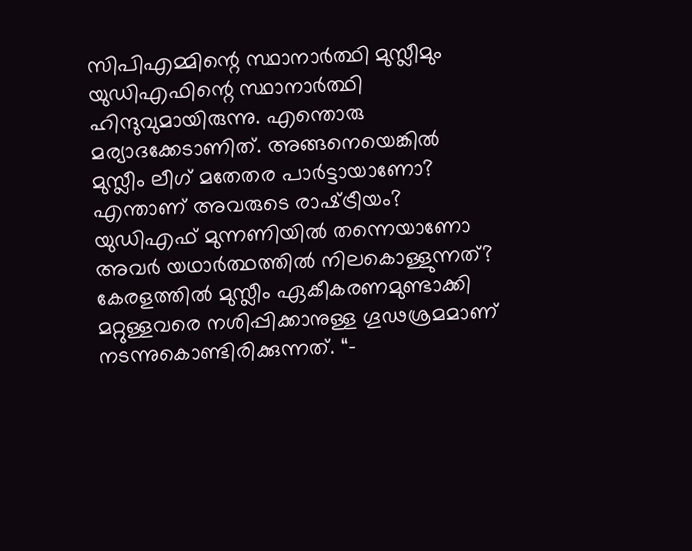സിപിഎമ്മിന്റെ സ്ഥാനാർത്ഥി മുസ്ലീമും യുഡിഎഫിന്റെ സ്ഥാനാർത്ഥി ഹിന്ദുവുമായിരുന്നു. എന്തൊരു മര്യാദക്കേടാണിത്. അങ്ങനെയെങ്കില്‍ മുസ്ലീം ലീഗ് മതേതര പാർട്ടായാണോ? എന്താണ് അവരുടെ രാഷ്‌ട്രീയം? യുഡിഎഫ് മുന്നണിയില്‍ തന്നെയാണോ അവർ യഥാർത്ഥത്തില്‍ നിലകൊള്ളുന്നത്? കേരളത്തില്‍ മുസ്ലീം ഏകീകരണമുണ്ടാക്കി മറ്റുള്ളവരെ നശിപ്പിക്കാനുള്ള ഗൂഢശ്രമമാണ് നടന്നുകൊണ്ടിരിക്കുന്നത്. “-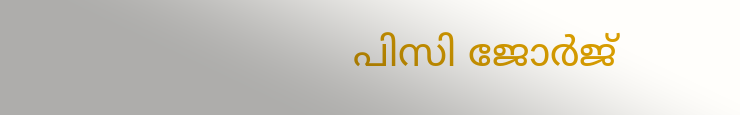പിസി ജോർജ്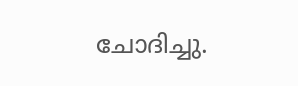ചോദിച്ചു.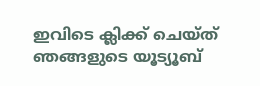ഇവിടെ ക്ലിക്ക് ചെയ്ത് ഞങ്ങളുടെ യൂട്യൂബ്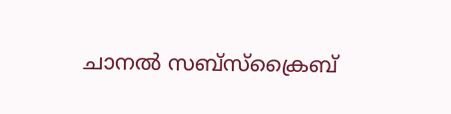ചാനൽ സബ്സ്ക്രൈബ്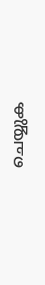ചെയ്യുക